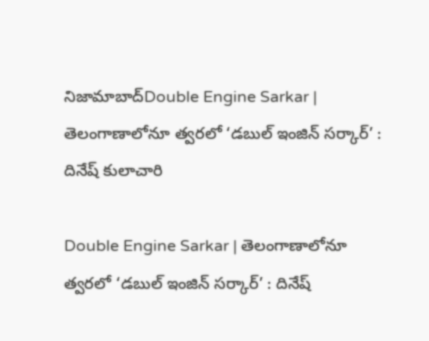నిజామాబాద్Double Engine Sarkar | తెలంగాణాలోనూ త్వరలో ‘డబుల్ ఇంజిన్ సర్కార్’ : దినేష్ కులాచారి

Double Engine Sarkar | తెలంగాణాలోనూ త్వరలో ‘డబుల్ ఇంజిన్ సర్కార్’ : దినేష్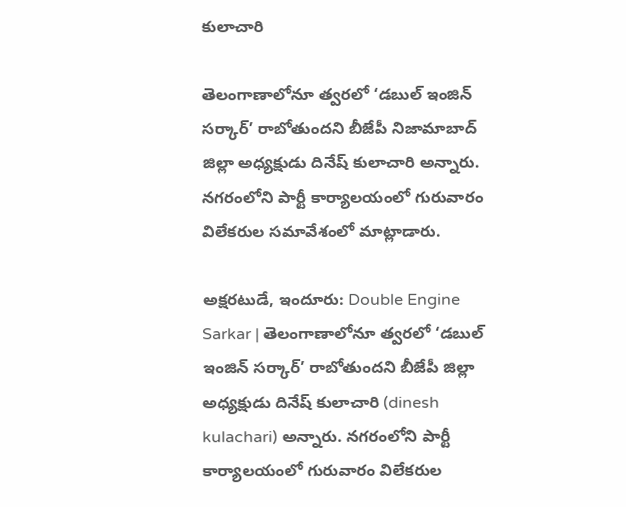కులాచారి

తెలంగాణాలోనూ త్వరలో ‘డబుల్ ఇంజిన్ సర్కార్’ రాబోతుందని బీజేపీ నిజామాబాద్ జిల్లా అధ్యక్షుడు దినేష్ కులాచారి అన్నారు. నగరంలోని పార్టీ కార్యాలయంలో గురువారం విలేకరుల సమావేశంలో మాట్లాడారు.

అక్షరటుడే, ఇందూరు: Double Engine Sarkar | తెలంగాణాలోనూ త్వరలో ‘డబుల్ ఇంజిన్ సర్కార్’ రాబోతుందని బీజేపీ జిల్లా అధ్యక్షుడు దినేష్ కులాచారి (dinesh kulachari) అన్నారు. నగరంలోని పార్టీ కార్యాలయంలో గురువారం విలేకరుల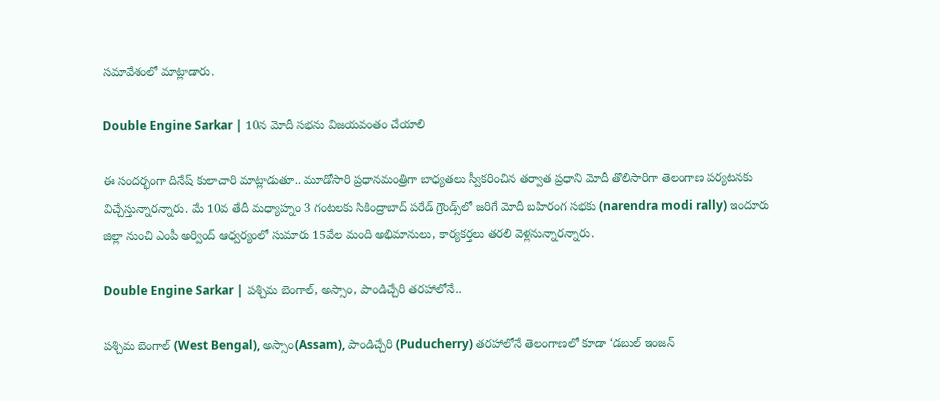సమావేశంలో మాట్లాడారు.

Double Engine Sarkar | 10న మోదీ సభను విజయవంతం చేయాలి

ఈ సందర్భంగా దినేష్ కులాచారి మాట్లాడుతూ.. మూడోసారి ప్రధానమంత్రిగా బాధ్యతలు స్వీకరించిన తర్వాత ప్రధాని మోదీ తొలిసారిగా తెలంగాణ పర్యటనకు విచ్చేస్తున్నారన్నారు. మే 10వ తేదీ మధ్యాహ్నం 3 గంటలకు సికింద్రాబాద్ పరేడ్ గ్రౌండ్స్‌లో జరిగే మోదీ బహిరంగ సభకు (narendra modi rally) ఇందూరు జిల్లా నుంచి ఎంపీ అర్వింద్ ఆధ్వర్యంలో సుమారు 15వేల మంది అభిమానులు, కార్యకర్తలు తరలి వెళ్లనున్నారన్నారు.

Double Engine Sarkar | పశ్చిమ బెంగాల్, అస్సాం, పాండిచ్చేరి తరహాలోనే..

పశ్చిమ బెంగాల్ (West Bengal), అస్సాం(Assam), పాండిచ్చేరి (Puducherry) తరహాలోనే తెలంగాణలో కూడా ‘డబుల్ ఇంజన్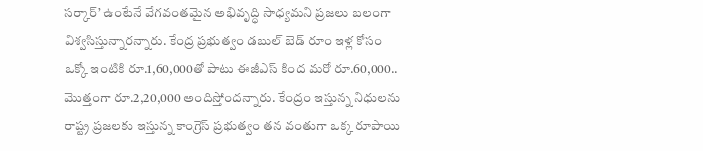సర్కార్’ ఉంటేనే వేగవంతమైన అభివృద్ధి సాధ్యమని ప్రజలు బలంగా విశ్వసిస్తున్నారన్నారు. కేంద్ర ప్రభుత్వం డబుల్ బెడ్ రూం ఇళ్ల కోసం ఒక్కో ఇంటికి రూ.1,60,000తో పాటు ఈజీఎస్ కింద మరో రూ.60,000.. మొత్తంగా రూ.2,20,000 అందిస్తోందన్నారు. కేంద్రం ఇస్తున్న నిధులను రాష్ట్ర ప్రజలకు ఇస్తున్న కాంగ్రెస్ ప్రభుత్వం తన వంతుగా ఒక్క రూపాయి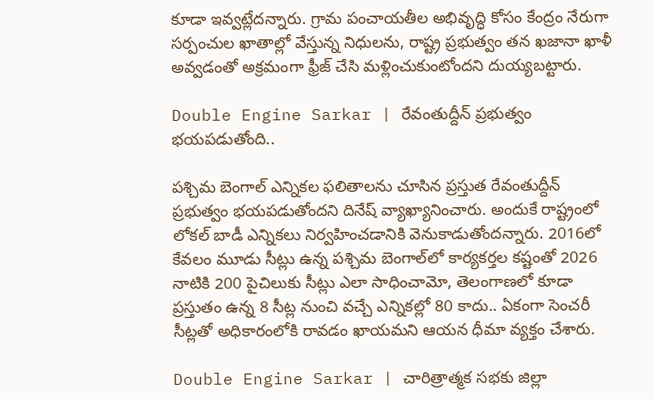కూడా ఇవ్వట్లేదన్నారు. గ్రామ పంచాయతీల అభివృద్ధి కోసం కేంద్రం నేరుగా సర్పంచుల ఖాతాల్లో వేస్తున్న నిధులను, రాష్ట్ర ప్రభుత్వం తన ఖజానా ఖాళీ అవ్వడంతో అక్రమంగా ఫ్రీజ్ చేసి మళ్లించుకుంటోందని దుయ్యబట్టారు.

Double Engine Sarkar | రేవంతుద్దీన్ ప్రభుత్వం భయపడుతోంది..

పశ్చిమ బెంగాల్ ఎన్నికల ఫలితాలను చూసిన ప్రస్తుత రేవంతుద్దీన్ ప్రభుత్వం భయపడుతోందని దినేష్ వ్యాఖ్యానించారు. అందుకే రాష్ట్రంలో లోకల్ బాడీ ఎన్నికలు నిర్వహించడానికి వెనుకాడుతోందన్నారు. 2016లో కేవలం మూడు సీట్లు ఉన్న పశ్చిమ బెంగాల్‌లో కార్యకర్తల కష్టంతో 2026 నాటికి 200 పైచిలుకు సీట్లు ఎలా సాధించామో, తెలంగాణలో కూడా ప్రస్తుతం ఉన్న 8 సీట్ల నుంచి వచ్చే ఎన్నికల్లో 80 కాదు.. ఏకంగా సెంచరీ సీట్లతో అధికారంలోకి రావడం ఖాయమని ఆయన ధీమా వ్యక్తం చేశారు.

Double Engine Sarkar | చారిత్రాత్మక సభకు జిల్లా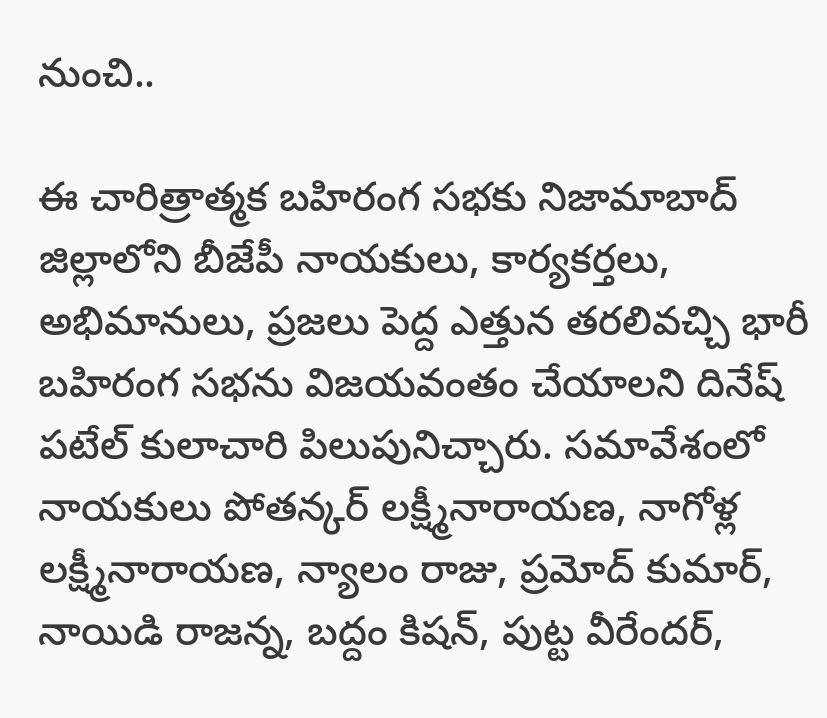నుంచి..

ఈ చారిత్రాత్మక బహిరంగ సభకు నిజామాబాద్ జిల్లాలోని బీజేపీ నాయకులు, కార్యకర్తలు, అభిమానులు, ప్రజలు పెద్ద ఎత్తున తరలివచ్చి భారీ బహిరంగ సభను విజయవంతం చేయాలని దినేష్ పటేల్ కులాచారి పిలుపునిచ్చారు. సమావేశంలో నాయకులు పోతన్కర్ లక్ష్మీనారాయణ, నాగోళ్ల లక్ష్మీనారాయణ, న్యాలం రాజు, ప్రమోద్ కుమార్, నాయిడి రాజన్న, బద్దం కిషన్, పుట్ట వీరేందర్,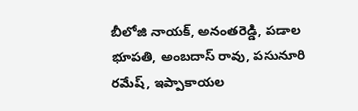బీలోజి నాయక్, అనంతరెడ్డి, పడాల భూపతి, అంబదాస్ రావు, పసునూరి రమేష్, ఇప్పాకాయల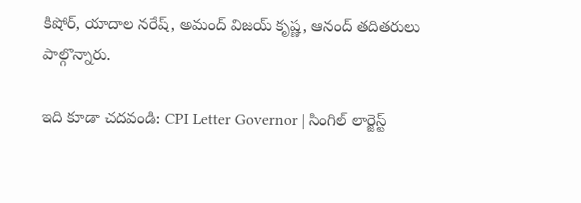కిషోర్, యాదాల నరేష్, అమంద్ విజయ్ కృష్ణ, ఆనంద్ తదితరులు పాల్గొన్నారు.

ఇది కూడా చదవండి: CPI Letter Governor | సింగిల్ లార్జెస్ట్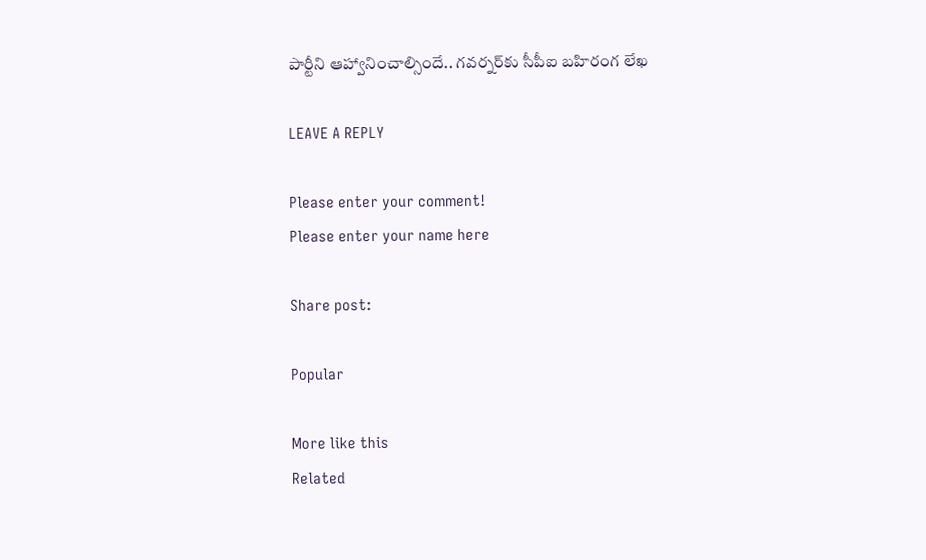పార్టీని ఆహ్వానించాల్సిందే.. గవర్నర్‌కు సీపీఐ బహిరంగ లేఖ

LEAVE A REPLY

Please enter your comment!
Please enter your name here

Share post:

Popular

More like this
Related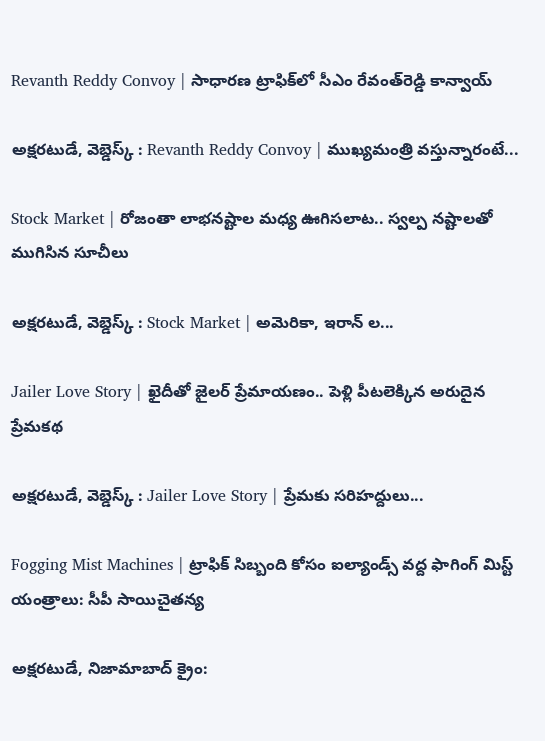Revanth Reddy Convoy | సాధారణ ట్రాఫిక్‌లో సీఎం రేవంత్‌రెడ్డి కాన్వాయ్‌

అక్షరటుడే, వెబ్డెస్క్ : Revanth Reddy Convoy | ముఖ్యమంత్రి వస్తున్నారంటే...

Stock Market | రోజంతా లాభనష్టాల మధ్య ఊగిసలాట.. స్వల్ప నష్టాలతో ముగిసిన సూచీలు

అక్షరటుడే, వెబ్డెస్క్ : Stock Market | అమెరికా, ఇరాన్ ల...

Jailer Love Story | ఖైదీతో జైలర్ ప్రేమాయణం.. పెళ్లి పీటలెక్కిన అరుదైన ప్రేమకథ

అక్షరటుడే, వెబ్డెస్క్ : Jailer Love Story | ప్రేమకు సరిహద్దులు...

Fogging Mist Machines | ట్రాఫిక్ సిబ్బంది కోసం ఐల్యాండ్స్ వద్ద ఫాగింగ్ మిస్ట్ యంత్రాలు: సీపీ సాయిచైతన్య

అక్షరటుడే, నిజామాబాద్ క్రైం: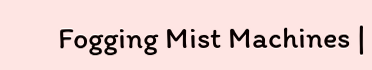Fogging Mist Machines |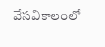వేసవికాలంలో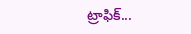ట్రాఫిక్...